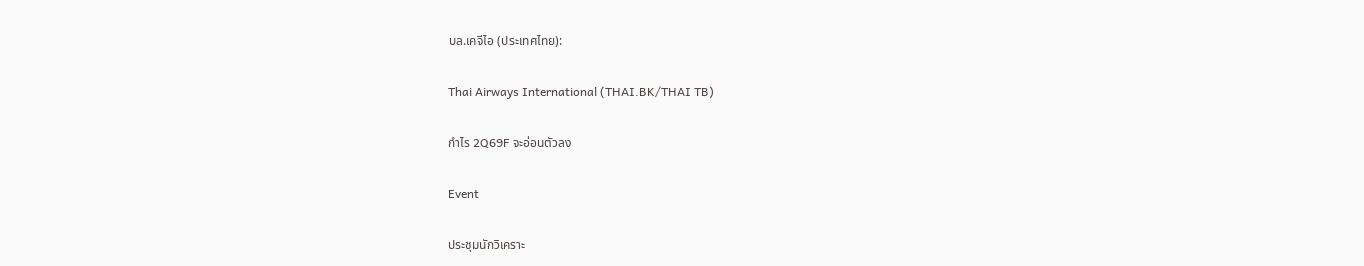บล.เคจีไอ (ประเทศไทย):

Thai Airways International (THAI.BK/THAI TB)

กำไร 2Q69F จะอ่อนตัวลง

Event

ประชุมนักวิเคราะ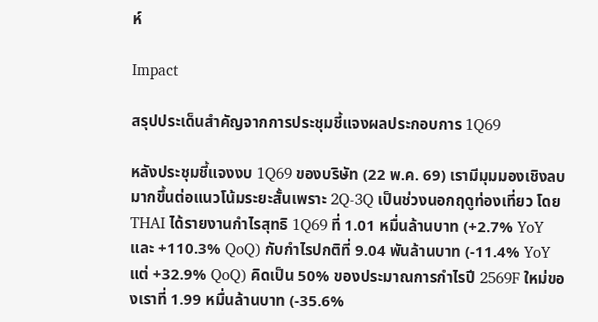ห์

Impact

สรุปประเด็นสำคัญจากการประชุมชี้แจงผลประกอบการ 1Q69

หลังประชุมชี้แจงงบ 1Q69 ของบริษัท (22 พ.ค. 69) เรามีมุมมองเชิงลบมากขึ้นต่อแนวโน้มระยะสั้นเพราะ 2Q-3Q เป็นช่วงนอกฤดูท่องเที่ยว โดย THAI ได้รายงานกำไรสุทธิ 1Q69 ที่ 1.01 หมื่นล้านบาท (+2.7% YoY และ +110.3% QoQ) กับกำไรปกติที่ 9.04 พันล้านบาท (-11.4% YoY แต่ +32.9% QoQ) คิดเป็น 50% ของประมาณการกำไรปี 2569F ใหม่ของเราที่ 1.99 หมื่นล้านบาท (-35.6%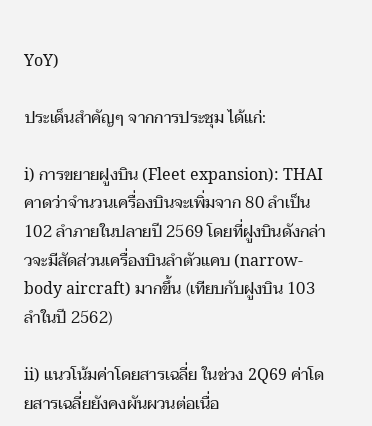YoY)

ประเด็นสำคัญๆ จากการประชุม ได้แก่:

i) การขยายฝูงบิน (Fleet expansion): THAI คาดว่าจำนวนเครื่องบินจะเพิ่มจาก 80 ลำเป็น 102 ลำภายในปลายปี 2569 โดยที่ฝูงบินดังกล่าวจะมีสัดส่วนเครื่องบินลำตัวแคบ (narrow-body aircraft) มากขึ้น (เทียบกับฝูงบิน 103 ลำในปี 2562)

ii) แนวโน้มค่าโดยสารเฉลี่ย ในช่วง 2Q69 ค่าโดยสารเฉลี่ยยังคงผันผวนต่อเนื่อ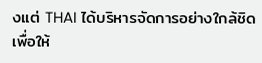งแต่ THAI ได้บริหารจัดการอย่างใกล้ชิดเพื่อให้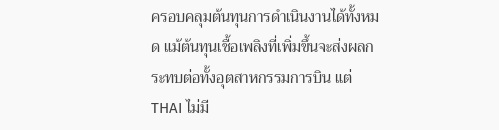ครอบคลุมต้นทุนการดำเนินงานได้ทั้งหมด แม้ต้นทุนเชื้อเพลิงที่เพิ่มขึ้นจะส่งผลกระทบต่อทั้งอุตสาหกรรมการบิน แต่ THAI ไม่มี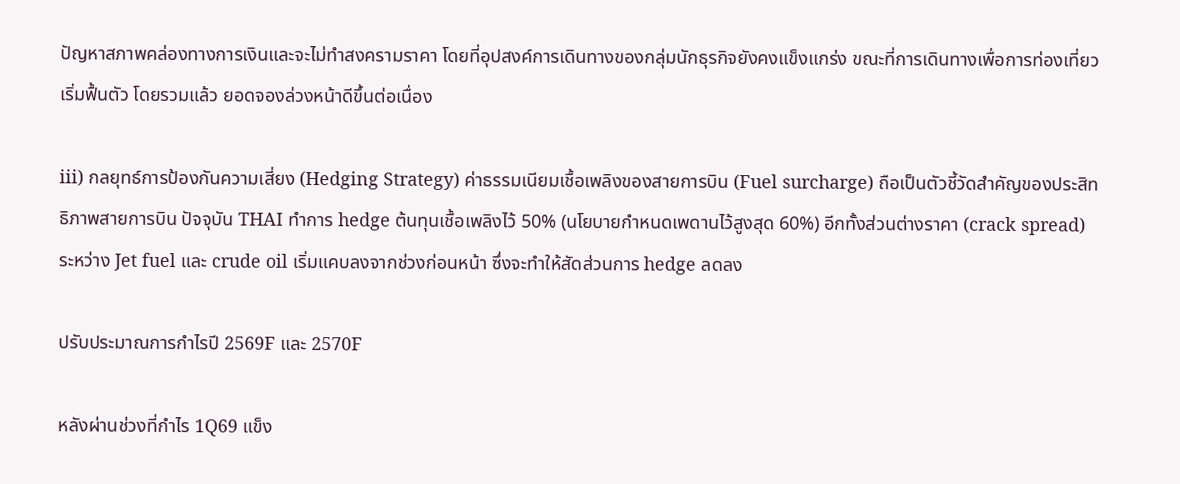ปัญหาสภาพคล่องทางการเงินและจะไม่ทำสงครามราคา โดยที่อุปสงค์การเดินทางของกลุ่มนักธุรกิจยังคงแข็งแกร่ง ขณะที่การเดินทางเพื่อการท่องเที่ยวเริ่มฟื้นตัว โดยรวมแล้ว ยอดจองล่วงหน้าดีขึ้นต่อเนื่อง

iii) กลยุทธ์การป้องกันความเสี่ยง (Hedging Strategy) ค่าธรรมเนียมเชื้อเพลิงของสายการบิน (Fuel surcharge) ถือเป็นตัวชี้วัดสำคัญของประสิทธิภาพสายการบิน ปัจจุบัน THAI ทำการ hedge ต้นทุนเชื้อเพลิงไว้ 50% (นโยบายกำหนดเพดานไว้สูงสุด 60%) อีกทั้งส่วนต่างราคา (crack spread) ระหว่าง Jet fuel และ crude oil เริ่มแคบลงจากช่วงก่อนหน้า ซึ่งจะทำให้สัดส่วนการ hedge ลดลง

ปรับประมาณการกำไรปี 2569F และ 2570F

หลังผ่านช่วงที่กำไร 1Q69 แข็ง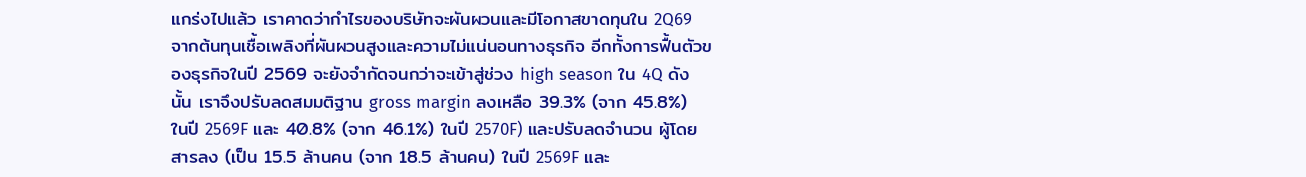แกร่งไปแล้ว เราคาดว่ากำไรของบริษัทจะผันผวนและมีโอกาสขาดทุนใน 2Q69 จากต้นทุนเชื้อเพลิงที่ผันผวนสูงและความไม่แน่นอนทางธุรกิจ อีกทั้งการฟื้นตัวของธุรกิจในปี 2569 จะยังจำกัดจนกว่าจะเข้าสู่ช่วง high season ใน 4Q ดังนั้น เราจึงปรับลดสมมติฐาน gross margin ลงเหลือ 39.3% (จาก 45.8%) ในปี 2569F และ 40.8% (จาก 46.1%) ในปี 2570F) และปรับลดจำนวน ผู้โดยสารลง (เป็น 15.5 ล้านคน (จาก 18.5 ล้านคน) ในปี 2569F และ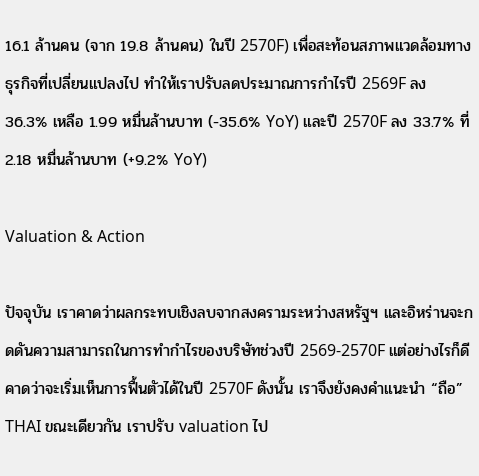16.1 ล้านคน (จาก 19.8 ล้านคน) ในปี 2570F) เพื่อสะท้อนสภาพแวดล้อมทางธุรกิจที่เปลี่ยนแปลงไป ทำให้เราปรับลดประมาณการกำไรปี 2569F ลง 36.3% เหลือ 1.99 หมื่นล้านบาท (-35.6% YoY) และปี 2570F ลง 33.7% ที่ 2.18 หมื่นล้านบาท (+9.2% YoY)

Valuation & Action

ปัจจุบัน เราคาดว่าผลกระทบเชิงลบจากสงครามระหว่างสหรัฐฯ และอิหร่านจะกดดันความสามารถในการทำกำไรของบริษัทช่วงปี 2569-2570F แต่อย่างไรก็ดี คาดว่าจะเริ่มเห็นการฟื้นตัวได้ในปี 2570F ดังนั้น เราจึงยังคงคำแนะนำ “ถือ” THAI ขณะเดียวกัน เราปรับ valuation ไป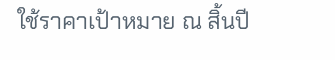ใช้ราคาเป้าหมาย ณ สิ้นปี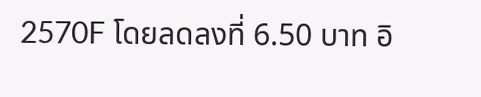2570F โดยลดลงที่ 6.50 บาท อิ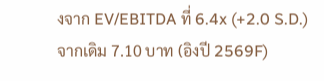งจาก EV/EBITDA ที่ 6.4x (+2.0 S.D.) จากเดิม 7.10 บาท (อิงปี 2569F)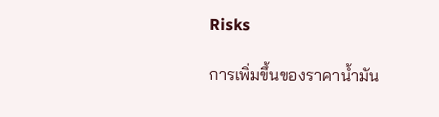Risks

การเพิ่มขึ้นของราคาน้ำมัน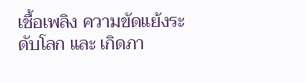เชื้อเพลิง ความขัดแย้งระดับโลก และ เกิดภา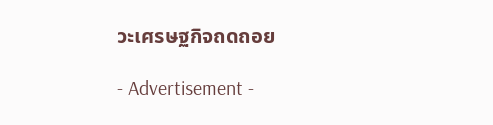วะเศรษฐกิจถดถอย

- Advertisement -